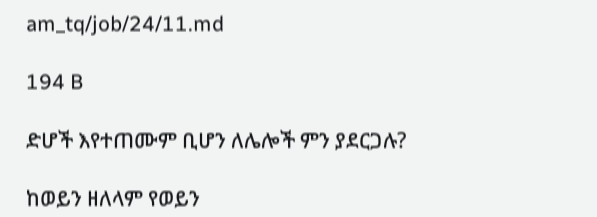am_tq/job/24/11.md

194 B

ድሆች እየተጠሙም ቢሆን ለሌሎች ምን ያደርጋሉ?

ከወይን ዘለላም የወይን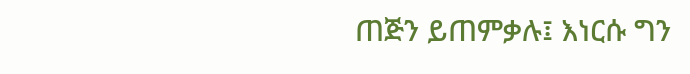ጠጅን ይጠምቃሉ፤ እነርሱ ግን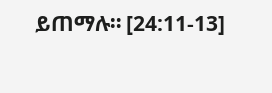ይጠማሉ። [24:11-13]